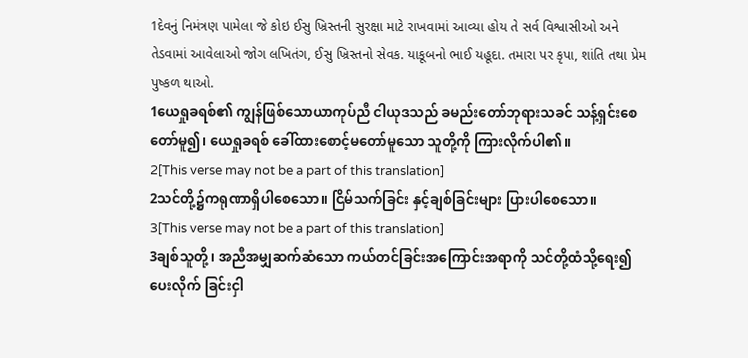1દેવનું નિમંત્રણ પામેલા જે કોઇ ઈસુ ખ્રિસ્તની સુરક્ષા માટે રાખવામાં આવ્યા હોય તે સર્વ વિશ્વાસીઓ અને તેડવામાં આવેલાઓ જોગ લખિતંગ, ઈસુ ખ્રિસ્તનો સેવક. યાકૂબનો ભાઈ યહૂદા. તમારા પર કૃપા, શાંતિ તથા પ્રેમ પુષ્કળ થાઓ.
1ယေရှုခရစ်၏ ကျွန်ဖြစ်သောယာကုပ်ညီ ငါယုဒသည် ခမည်းတော်ဘုရားသခင် သန့်ရှင်းစေတော်မူ၍၊ ယေရှုခရစ် ခေါ်ထားစောင့်မတော်မူသော သူတို့ကို ကြားလိုက်ပါ၏။
2[This verse may not be a part of this translation]
2သင်တို့၌ကရုဏာရှိပါစေသော။ ငြိမ်သက်ခြင်း နှင့်ချစ်ခြင်းများ ပြားပါစေသော။
3[This verse may not be a part of this translation]
3ချစ်သူတို့၊ အညီအမျှဆက်ဆံသော ကယ်တင်ခြင်းအကြောင်းအရာကို သင်တို့ထံသို့ရေး၍ ပေးလိုက် ခြင်းငှါ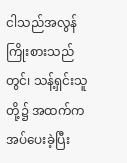ငါသည်အလွန်ကြိုးစားသည်တွင်၊ သန့်ရှင်းသူတို့၌ အထက်ကအပ်ပေးခဲ့ပြီး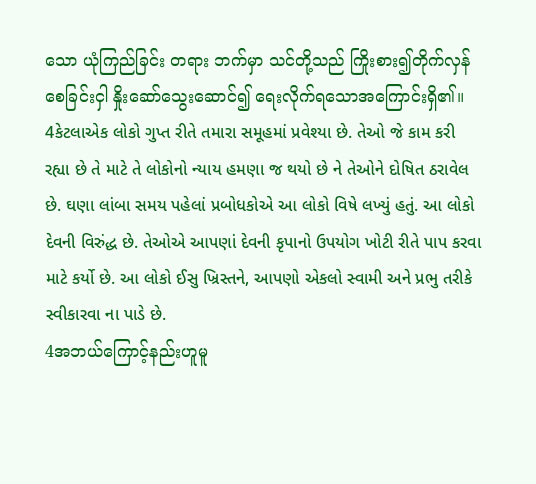သော ယုံကြည်ခြင်း တရား ဘက်မှာ သင်တို့သည် ကြိုးစား၍တိုက်လှန်စေခြင်းငှါ နှိုးဆော်သွေးဆောင်၍ ရေးလိုက်ရသောအကြောင်းရှိ၏။
4કેટલાએક લોકો ગુપ્ત રીતે તમારા સમૂહમાં પ્રવેશ્યા છે. તેઓ જે કામ કરી રહ્યા છે તે માટે તે લોકોનો ન્યાય હમણા જ થયો છે ને તેઓને દોષિત ઠરાવેલ છે. ઘણા લાંબા સમય પહેલાં પ્રબોધકોએ આ લોકો વિષે લખ્યું હતું. આ લોકો દેવની વિરુંદ્ધ છે. તેઓએ આપણાં દેવની કૃપાનો ઉપયોગ ખોટી રીતે પાપ કરવા માટે કર્યો છે. આ લોકો ઈસુ ખ્રિસ્તને, આપણો એકલો સ્વામી અને પ્રભુ તરીકે સ્વીકારવા ના પાડે છે.
4အဘယ်ကြောင့်နည်းဟူမူ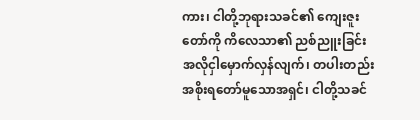ကား၊ ငါတို့ဘုရားသခင်၏ ကျေးဇူးတော်ကို ကိလေသာ၏ ညစ်ညူးခြင်း အလိုငှါမှောက်လှန်လျက်၊ တပါးတည်း အစိုးရတော်မူသောအရှင်၊ ငါတို့သခင်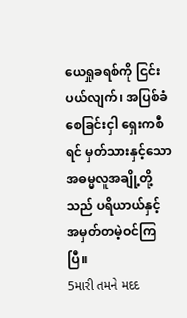ယေရှုခရစ်ကို ငြင်းပယ်လျက်၊ အပြစ်ခံစေခြင်းငှါ ရှေးကစီရင် မှတ်သားနှင့်သော အဓမ္မလူအချို့တို့သည် ပရိယာယ်နှင့် အမှတ်တမဲ့ဝင်ကြပြီ။
5મારી તમને મદદ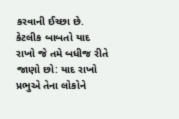કરવાની ઈચ્છા છે. કેટલીક બાબતો યાદ રાખો જે તમે બધીજ રીતે જાણો છો: યાદ રાખો પ્રભુએ તેના લોકોને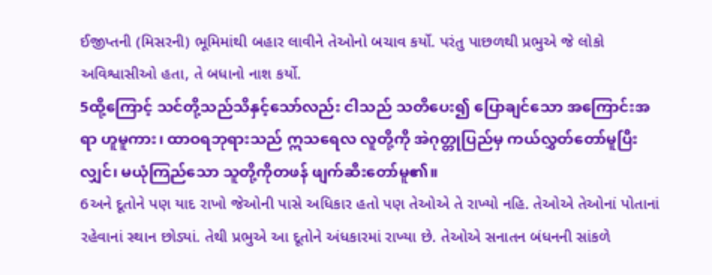ઈજીપ્તની (મિસરની) ભૂમિમાંથી બહાર લાવીને તેઓનો બચાવ કર્યો. પરંતુ પાછળથી પ્રભુએ જે લોકો અવિશ્વાસીઓ હતા, તે બધાનો નાશ કર્યો.
5ထို့ကြောင့် သင်တို့သည်သိနှင့်သော်လည်း ငါသည် သတိပေး၍ ပြောချင်သော အကြောင်းအရာ ဟူမူကား၊ ထာဝရဘုရားသည် ဣသရေလ လူတို့ကို အဲဂုတ္တုပြည်မှ ကယ်လွှတ်တော်မူပြီးလျှင်၊ မယုံကြည်သော သူတို့ကိုတဖန် ဖျက်ဆီးတော်မူ၏။
6અને દૂતોને પણ યાદ રાખો જેઓની પાસે અધિકાર હતો પણ તેઓએ તે રાખ્યો નહિ. તેઓએ તેઓનાં પોતાનાં રહેવાનાં સ્થાન છોડ્યાં. તેથી પ્રભુએ આ દૂતોને અંધકારમાં રાખ્યા છે. તેઓએ સનાતન બંધનની સાંકળે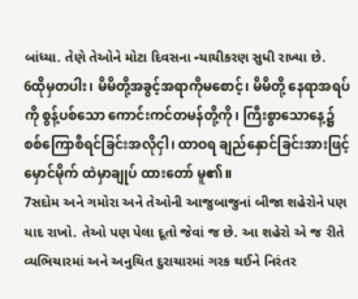બાંધ્યા. તેણે તેઓને મોટા દિવસના ન્યાયીકરણ સુધી રાખ્યા છે.
6ထိုမှတပါး၊ မိမိတို့အခွင့်အရာကိုမစောင့်၊ မိမိတို့ နေရာအရပ်ကို စွန့်ပစ်သော ကောင်းကင်တမန်တို့ကို၊ ကြီးစွာသောနေ့၌ စစ်ကြောစီရင်ခြင်းအလိုငှါ၊ ထာဝရ ချည်နှောင်ခြင်းအားဖြင့် မှောင်မိုက် ထဲမှာချုပ် ထားတော် မူ၏။
7સદોમ અને ગમોરા અને તેઓની આજુબાજુનાં બીજા શહેરોને પણ યાદ રાખો. તેઓ પણ પેલા દૂતો જેવાં જ છે. આ શહેરો એ જ રીતે વ્યભિચારમાં અને અનુચિત દુરાચારમાં ગરક થઈને નિરંતર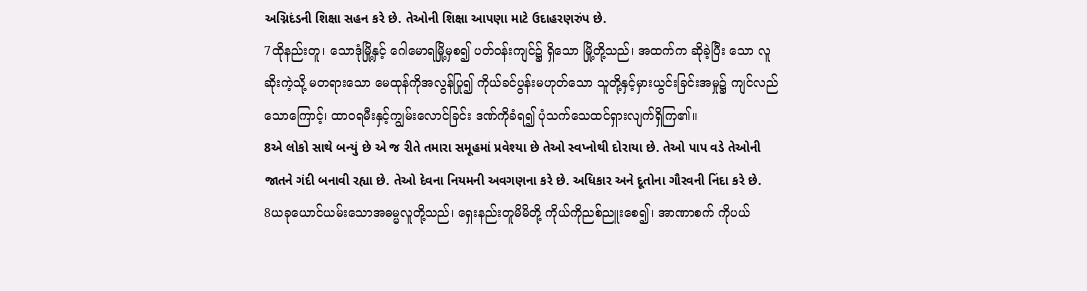અગ્નિદંડની શિક્ષા સહન કરે છે. તેઓની શિક્ષા આપણા માટે ઉદાહરણરુંપ છે.
7ထိုနည်းတူ၊ သောဒုံမြို့နှင့် ဂေါမောရမြို့မှစ၍ ပတ်ဝန်းကျင်၌ ရှိသော မြို့တို့သည်၊ အထက်က ဆိုခဲ့ပြီး သော လူဆိုးကဲ့သို့ မတရားသော မေထုန်ကိုအလွန်ပြု၍ ကိုယ်ခင်ပွန်းမဟုတ်သော သူတို့နှင့်မှားယွင်းခြင်းအမှု၌ ကျင်လည်သောကြောင့်၊ ထာဝရမီးနှင့်ကျွမ်းလောင်ခြင်း ဒဏ်ကိုခံရ၍ ပုံသက်သေထင်ရှားလျက်ရှိကြ၏။
8એ લોકો સાથે બન્યું છે એ જ રીતે તમારા સમૂહમાં પ્રવેશ્યા છે તેઓ સ્વપ્નોથી દોરાયા છે. તેઓ પાપ વડે તેઓની જાતને ગંદી બનાવી રહ્યા છે. તેઓ દેવના નિયમની અવગણના કરે છે. અધિકાર અને દૂતોના ગૌરવની નિંદા કરે છે.
8ယခုယောင်ယမ်းသောအဓမ္မလူတို့သည်၊ ရှေးနည်းတူမိမိတို့ ကိုယ်ကိုညစ်ညူးစေ၍၊ အာဏာစက် ကိုပယ်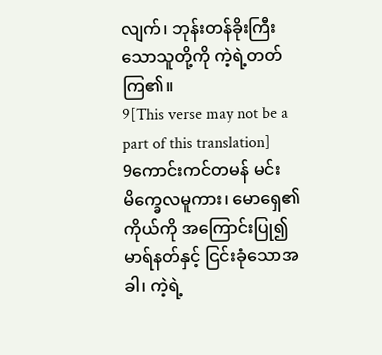လျက်၊ ဘုန်းတန်ခိုးကြီးသောသူတို့ကို ကဲ့ရဲ့တတ်ကြ၏။
9[This verse may not be a part of this translation]
9ကောင်းကင်တမန် မင်းမိက္ခေလမူကား၊ မောရှေ၏ ကိုယ်ကို အကြောင်းပြု၍ မာရ်နတ်နှင့် ငြင်းခုံသောအခါ၊ ကဲ့ရဲ့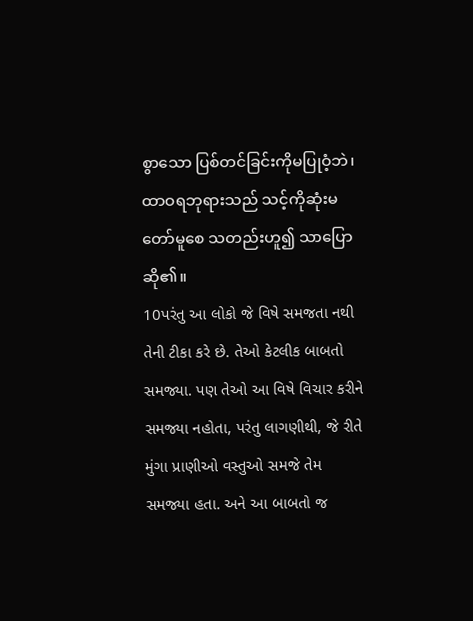စွာသော ပြစ်တင်ခြင်းကိုမပြုဝံ့ဘဲ၊ ထာဝရဘုရားသည် သင့်ကိုဆုံးမတော်မူစေ သတည်းဟူ၍ သာပြောဆို၏။
10પરંતુ આ લોકો જે વિષે સમજતા નથી તેની ટીકા કરે છે. તેઓ કેટલીક બાબતો સમજ્યા. પણ તેઓ આ વિષે વિચાર કરીને સમજ્યા નહોતા, પરંતુ લાગણીથી, જે રીતે મુંગા પ્રાણીઓ વસ્તુઓ સમજે તેમ સમજ્યા હતા. અને આ બાબતો જ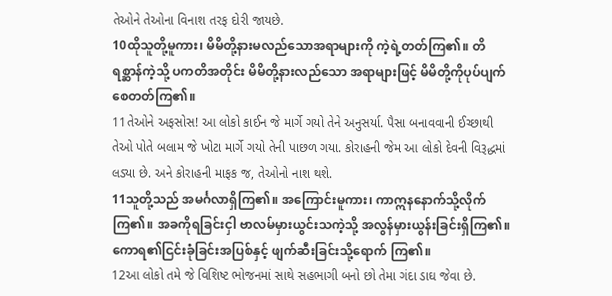તેઓને તેઓના વિનાશ તરફ દોરી જાયછે.
10ထိုသူတို့မူကား၊ မိမိတို့နားမလည်သောအရာများကို ကဲ့ရဲ့တတ်ကြ၏။ တိရစ္ဆာန်ကဲ့သို့ ပကတိအတိုင်း မိမိတို့နားလည်သော အရာများဖြင့် မိမိတို့ကိုပုပ်ပျက်စေတတ်ကြ၏။
11તેઓને અફસોસ! આ લોકો કાઈન જે માર્ગે ગયો તેને અનુસર્યા. પૈસા બનાવવાની ઈચ્છાથી તેઓ પોતે બલામ જે ખોટા માર્ગે ગયો તેની પાછળ ગયા. કોરાહની જેમ આ લોકો દેવની વિરૂદ્ધમાં લડ્યા છે. અને કોરાહની માફક જ, તેઓનો નાશ થશે.
11သူတို့သည် အမင်္ဂလာရှိကြ၏။ အကြောင်းမူကား၊ ကာဣနနောက်သို့လိုက်ကြ၏။ အခကိုရခြင်းငှါ ဗာလမ်မှားယွင်းသကဲ့သို့ အလွန်မှားယွန်းခြင်းရှိကြ၏။ ကောရ၏ငြင်းခုံခြင်းအပြစ်နှင့် ဖျက်ဆီးခြင်းသို့ရောက် ကြ၏။
12આ લોકો તમે જે વિશિષ્ટ ભોજનમાં સાથે સહભાગી બનો છો તેમા ગંદા ડાઘ જેવા છે.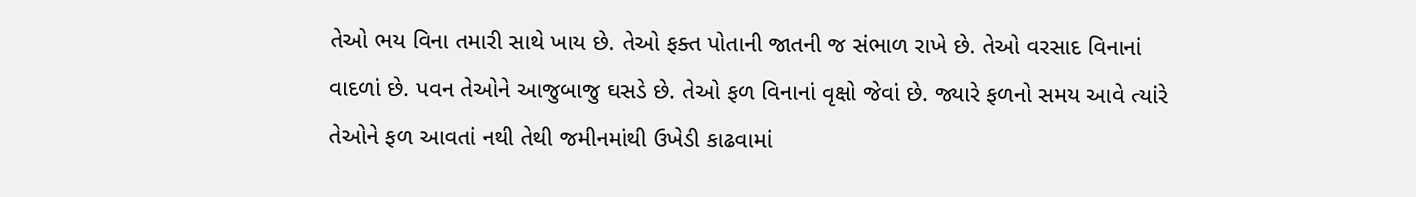તેઓ ભય વિના તમારી સાથે ખાય છે. તેઓ ફક્ત પોતાની જાતની જ સંભાળ રાખે છે. તેઓ વરસાદ વિનાનાં વાદળાં છે. પવન તેઓને આજુબાજુ ઘસડે છે. તેઓ ફળ વિનાનાં વૃક્ષો જેવાં છે. જ્યારે ફળનો સમય આવે ત્યાંરે તેઓને ફળ આવતાં નથી તેથી જમીનમાંથી ઉખેડી કાઢવામાં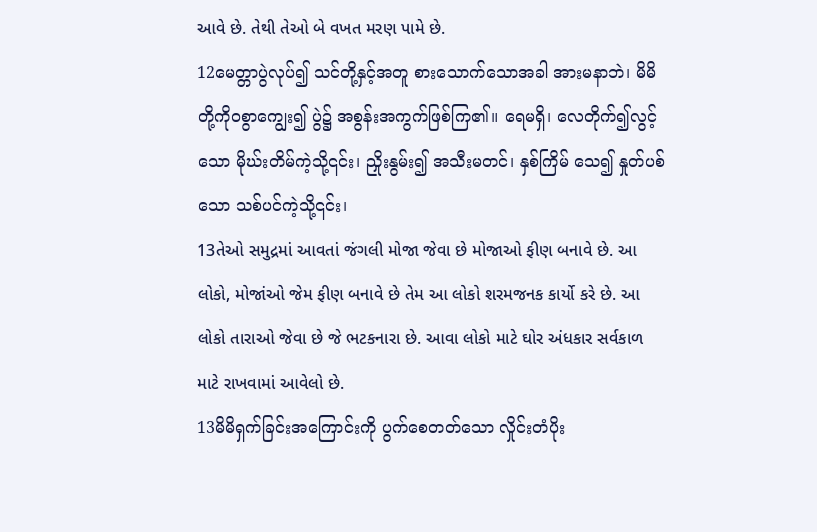આવે છે. તેથી તેઓ બે વખત મરણ પામે છે.
12မေတ္တာပွဲလုပ်၍ သင်တို့နှင့်အတူ စားသောက်သောအခါ အားမနာဘဲ၊ မိမိတို့ကိုဝစွာကျွေး၍ ပွဲ၌ အစွန်းအကွက်ဖြစ်ကြ၏။ ရေမရှိ၊ လေတိုက်၍လွင့်သော မိုဃ်းတိမ်ကဲ့သို့၎င်း၊ ညှိုးနွမ်း၍ အသီးမတင်၊ နှစ်ကြိမ် သေ၍ နှုတ်ပစ်သော သစ်ပင်ကဲ့သို့၎င်း၊
13તેઓ સમુદ્રમાં આવતાં જંગલી મોજા જેવા છે મોજાઓ ફીણ બનાવે છે. આ લોકો, મોજાંઓ જેમ ફીણ બનાવે છે તેમ આ લોકો શરમજનક કાર્યો કરે છે. આ લોકો તારાઓ જેવા છે જે ભટકનારા છે. આવા લોકો માટે ઘોર અંધકાર સર્વકાળ માટે રાખવામાં આવેલો છે.
13မိမိရှက်ခြင်းအကြောင်းကို ပွက်စေတတ်သော လှိုင်းတံပိုး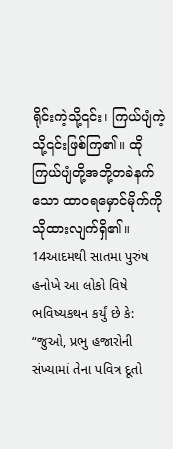ရိုင်းကဲ့သို့၎င်း၊ ကြယ်ပျံကဲ့သို့၎င်းဖြစ်ကြ၏။ ထို ကြယ်ပျံတို့အဘို့တခဲနက်သော ထာဝရမှောင်မိုက်ကို သိုထားလျက်ရှိ၏။
14આદમથી સાતમા પુરુંષ હનોખે આ લોકો વિષે ભવિષ્યકથન કર્યું છે કે: “જુઓ, પ્રભુ હજારોની સંખ્યામાં તેના પવિત્ર દૂતો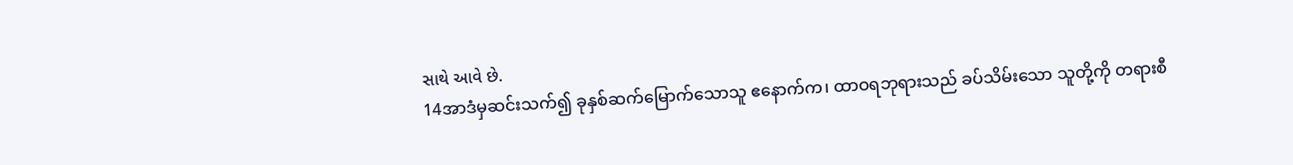સાથે આવે છે.
14အာဒံမှဆင်းသက်၍ ခုနှစ်ဆက်မြောက်သောသူ ဧနောက်က၊ ထာဝရဘုရားသည် ခပ်သိမ်းသော သူတို့ကို တရားစီ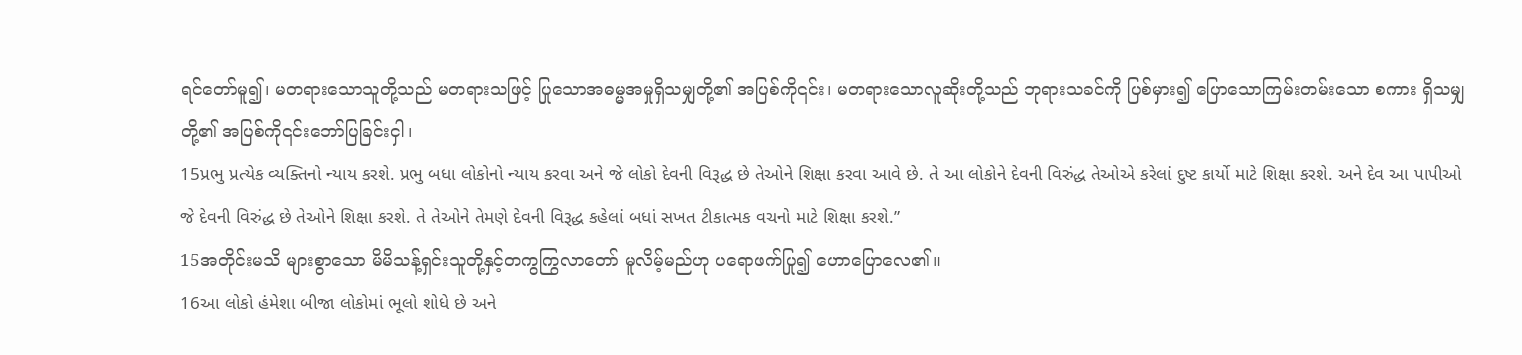ရင်တော်မူ၍၊ မတရားသောသူတို့သည် မတရားသဖြင့် ပြုသောအဓမ္မအမှုရှိသမျှတို့၏ အပြစ်ကို၎င်း၊ မတရားသောလူဆိုးတို့သည် ဘုရားသခင်ကို ပြစ်မှား၍ ပြောသောကြမ်းတမ်းသော စကား ရှိသမျှတို့၏ အပြစ်ကို၎င်းဘော်ပြခြင်းငှါ၊
15પ્રભુ પ્રત્યેક વ્યક્તિનો ન્યાય કરશે. પ્રભુ બધા લોકોનો ન્યાય કરવા અને જે લોકો દેવની વિરૂદ્ધ છે તેઓને શિક્ષા કરવા આવે છે. તે આ લોકોને દેવની વિરુંદ્ધ તેઓએ કરેલાં દુષ્ટ કાર્યો માટે શિક્ષા કરશે. અને દેવ આ પાપીઓ જે દેવની વિરુંદ્ધ છે તેઓને શિક્ષા કરશે. તે તેઓને તેમણે દેવની વિરૂદ્ધ કહેલાં બધાં સખત ટીકાત્મક વચનો માટે શિક્ષા કરશે.”
15အတိုင်းမသိ များစွာသော မိမိသန့်ရှင်းသူတို့နှင့်တကွကြွလာတော် မူလိမ့်မည်ဟု ပရောဖက်ပြု၍ ဟောပြောလေ၏။
16આ લોકો હંમેશા બીજા લોકોમાં ભૂલો શોધે છે અને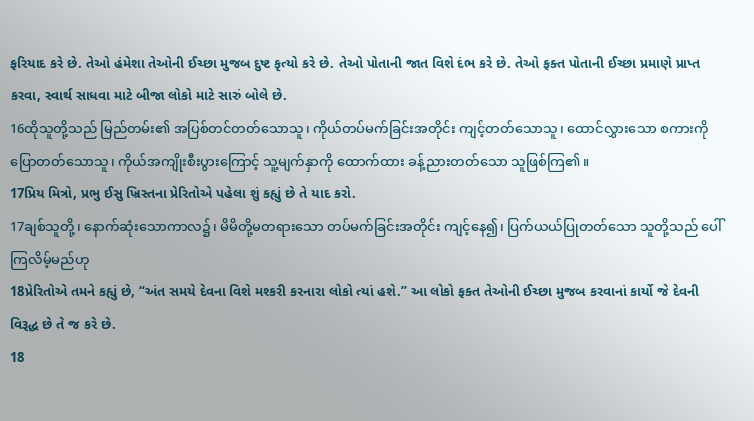ફરિયાદ કરે છે. તેઓ હંમેશા તેઓની ઈચ્છા મુજબ દુષ્ટ કૃત્યો કરે છે. તેઓ પોતાની જાત વિશે દંભ કરે છે. તેઓ ફક્ત પોતાની ઈચ્છા પ્રમાણે પ્રાપ્ત કરવા, સ્વાર્થ સાધવા માટે બીજા લોકો માટે સારું બોલે છે.
16ထိုသူတို့သည် မြည်တမ်း၏ အပြစ်တင်တတ်သောသူ၊ ကိုယ်တပ်မက်ခြင်းအတိုင်း ကျင့်တတ်သောသူ၊ ထောင်လွှားသော စကားကိုပြောတတ်သောသူ၊ ကိုယ်အကျိုးစီးပွားကြောင့် သူ့မျက်နှာကို ထောက်ထား ခန့်ညားတတ်သော သူဖြစ်ကြ၏။
17પ્રિય મિત્રો, પ્રભુ ઈસુ ખ્રિસ્તના પ્રેરિતોએ પહેલા શું કહ્યું છે તે યાદ કરો.
17ချစ်သူတို့၊ နောက်ဆုံးသောကာလ၌၊ မိမိတို့မတရားသော တပ်မက်ခြင်းအတိုင်း ကျင့်နေ၍၊ ပြက်ယယ်ပြုတတ်သော သူတို့သည် ပေါ်ကြလိမ့်မည်ဟု
18પ્રેરિતોએ તમને કહ્યું છે, “અંત સમયે દેવના વિશે મશ્કરી કરનારા લોકો ત્યાં હશે.” આ લોકો ફક્ત તેઓની ઈચ્છા મુજબ કરવાનાં કાર્યો જે દેવની વિરૂદ્ધ છે તે જ કરે છે.
18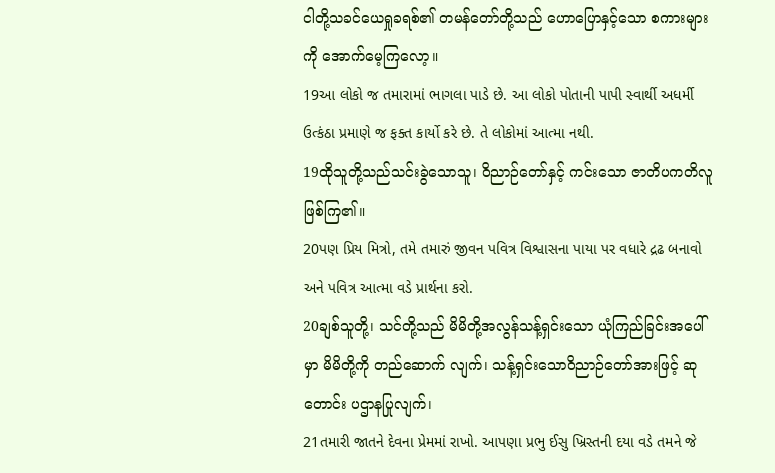ငါတို့သခင်ယေရှုခရစ်၏ တမန်တော်တို့သည် ဟောပြောနှင့်သော စကားများကို အောက်မေ့ကြလော့။
19આ લોકો જ તમારામાં ભાગલા પાડે છે. આ લોકો પોતાની પાપી સ્વાર્થી અધર્મી ઉત્કંઠા પ્રમાણે જ ફક્ત કાર્યો કરે છે. તે લોકોમાં આત્મા નથી.
19ထိုသူတို့သည်သင်းခွဲသောသူ၊ ဝိညာဉ်တော်နှင့် ကင်းသော ဇာတိပကတိလူဖြစ်ကြ၏။
20પણ પ્રિય મિત્રો, તમે તમારું જીવન પવિત્ર વિશ્વાસના પાયા પર વધારે દ્રઢ બનાવો અને પવિત્ર આત્મા વડે પ્રાર્થના કરો.
20ချစ်သူတို့၊ သင်တို့သည် မိမိတို့အလွန်သန့်ရှင်းသော ယုံကြည်ခြင်းအပေါ်မှာ မိမိတို့ကို တည်ဆောက် လျက်၊ သန့်ရှင်းသောဝိညာဉ်တော်အားဖြင့် ဆုတောင်း ပဌာနပြုလျက်၊
21તમારી જાતને દેવના પ્રેમમાં રાખો. આપણા પ્રભુ ઈસુ ખ્રિસ્તની દયા વડે તમને જે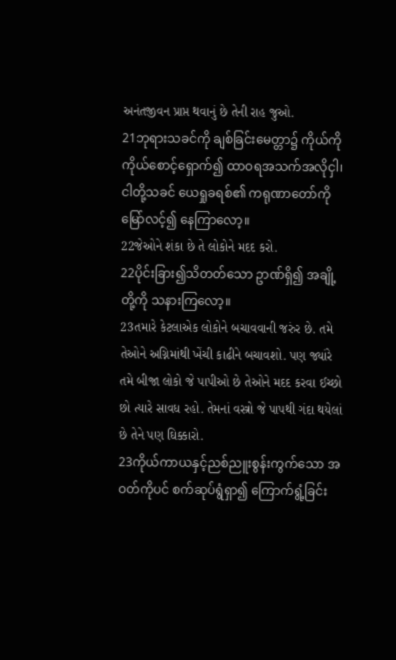અનંતજીવન પ્રાપ્ત થવાનું છે તેની રાહ જુઓ.
21ဘုရားသခင်ကို ချစ်ခြင်းမေတ္တာ၌ ကိုယ်ကိုကိုယ်စောင့်ရှောက်၍ ထာဝရအသက်အလိုငှါ၊ ငါတို့သခင် ယေရှုခရစ်၏ ကရုဏာတော်ကို မြော်လင့်၍ နေကြာလော့။
22જેઓને શંકા છે તે લોકોને મદદ કરો.
22ပိုင်းခြား၍သိတတ်သော ဥာဏ်ရှိ၍ အချို့တို့ကို သနားကြလော့။
23તમારે કેટલાએક લોકોને બચાવવાની જરુંર છે. તમે તેઓને અગ્નિમાંથી ખેંચી કાઢીને બચાવશો. પણ જ્યાંરે તમે બીજા લોકો જે પાપીઓ છે તેઓને મદદ કરવા ઈચ્છો છો ત્યારે સાવધ રહો. તેમનાં વસ્ત્રો જે પાપથી ગંદા થયેલાં છે તેને પણ ઘિક્કારો.
23ကိုယ်ကာယနှင့်ညစ်ညူးစွန်းကွက်သော အဝတ်ကိုပင် စက်ဆုပ်ရွံရှာ၍ ကြောက်ရွံ့ခြင်း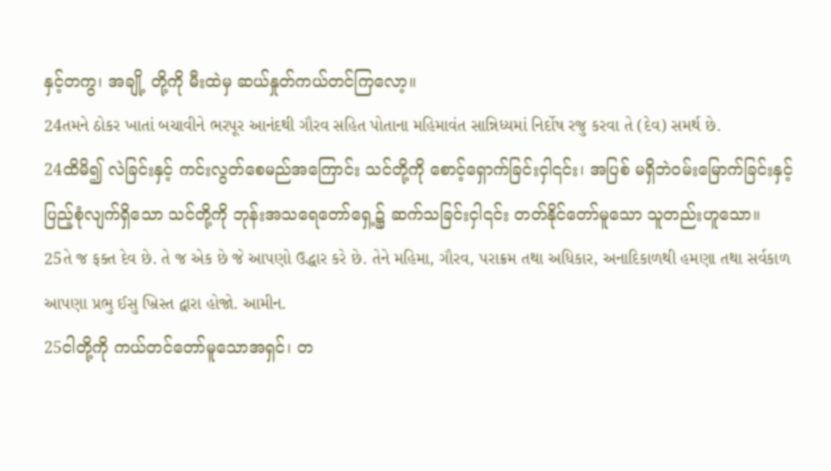နှင့်တကွ၊ အချို့ တို့ကို မီးထဲမှ ဆယ်နှုတ်ကယ်တင်ကြလော့။
24તમને ઠોકર ખાતાં બચાવીને ભરપૂર આનંદથી ગૌરવ સહિત પોતાના મહિમાવંત સાન્નિધ્યમાં નિર્દોષ રજુ કરવા તે (દેવ) સમર્થ છે.
24ထိမိ၍ လဲခြင်းနှင့် ကင်းလွတ်စေမည်အကြောင်း သင်တို့ကို စောင့်ရှောက်ခြင်းငှါ၎င်း၊ အပြစ် မရှိဘဲဝမ်းမြောက်ခြင်းနှင့် ပြည့်စုံလျက်ရှိသော သင်တို့ကို ဘုန်းအသရေတော်ရှေ့၌ ဆက်သခြင်းငှါ၎င်း တတ်နိုင်တော်မူသော သူတည်းဟူသော။
25તે જ ફક્ત દેવ છે. તે જ એક છે જે આપણો ઉદ્ધાર કરે છે. તેને મહિમા, ગૌરવ, પરાક્રમ તથા અધિકાર, અનાદિકાળથી હમણા તથા સર્વકાળ આપણા પ્રભુ ઈસુ ખ્રિસ્ત દ્વારા હોજો. આમીન.
25ငါတို့ကို ကယ်တင်တော်မူသောအရှင်၊ တ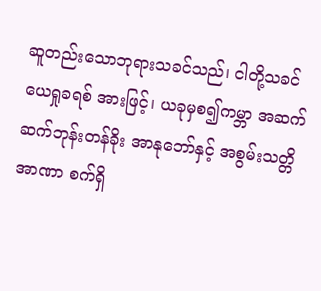ဆူတည်းသောဘုရားသခင်သည်၊ ငါတို့သခင်ယေရှုခရစ် အားဖြင့်၊ ယခုမှစ၍ကမ္ဘာ အဆက်ဆက်ဘုန်းတန်ခိုး အာနုဘော်နှင့် အစွမ်းသတ္တိအာဏာ စက်ရှိ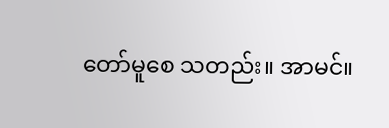တော်မူစေ သတည်း။ အာမင်။